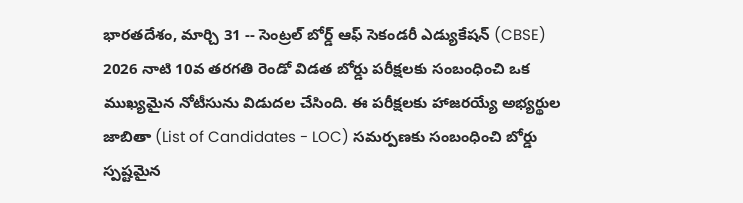భారతదేశం, మార్చి 31 -- సెంట్రల్ బోర్డ్ ఆఫ్ సెకండరీ ఎడ్యుకేషన్ (CBSE) 2026 నాటి 10వ తరగతి రెండో విడత బోర్డు పరీక్షలకు సంబంధించి ఒక ముఖ్యమైన నోటీసును విడుదల చేసింది. ఈ పరీక్షలకు హాజరయ్యే అభ్యర్థుల జాబితా (List of Candidates - LOC) సమర్పణకు సంబంధించి బోర్డు స్పష్టమైన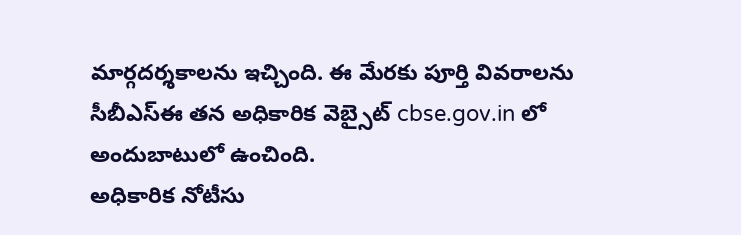మార్గదర్శకాలను ఇచ్చింది. ఈ మేరకు పూర్తి వివరాలను సీబీఎస్ఈ తన అధికారిక వెబ్సైట్ cbse.gov.in లో అందుబాటులో ఉంచింది.
అధికారిక నోటీసు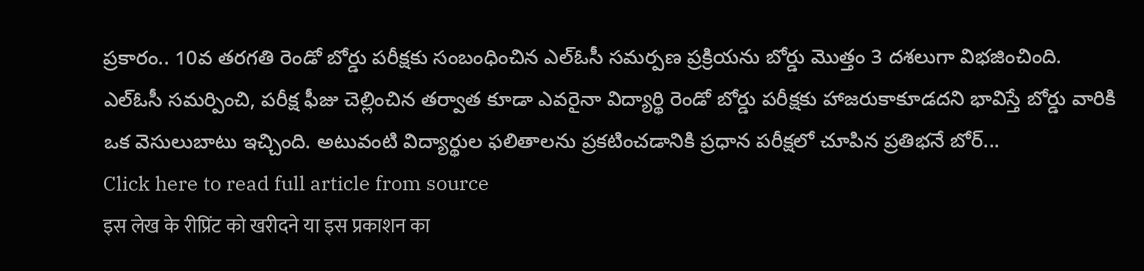ప్రకారం.. 10వ తరగతి రెండో బోర్డు పరీక్షకు సంబంధించిన ఎల్ఓసీ సమర్పణ ప్రక్రియను బోర్డు మొత్తం 3 దశలుగా విభజించింది.
ఎల్ఓసీ సమర్పించి, పరీక్ష ఫీజు చెల్లించిన తర్వాత కూడా ఎవరైనా విద్యార్థి రెండో బోర్డు పరీక్షకు హాజరుకాకూడదని భావిస్తే బోర్డు వారికి ఒక వెసులుబాటు ఇచ్చింది. అటువంటి విద్యార్థుల ఫలితాలను ప్రకటించడానికి ప్రధాన పరీక్షలో చూపిన ప్రతిభనే బోర్...
Click here to read full article from source
इस लेख के रीप्रिंट को खरीदने या इस प्रकाशन का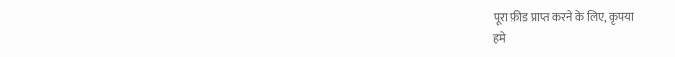पूरा फ़ीड प्राप्त करने के लिए, कृपया
हमे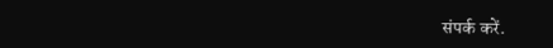संपर्क करें.